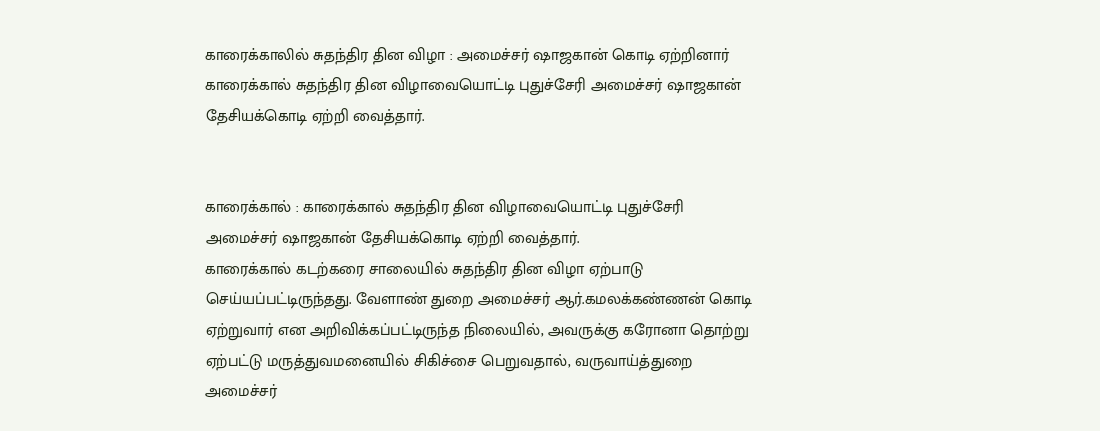காரைக்காலில் சுதந்திர தின விழா : அமைச்சர் ஷாஜகான் கொடி ஏற்றினார்
காரைக்கால் சுதந்திர தின விழாவையொட்டி புதுச்சேரி அமைச்சர் ஷாஜகான் தேசியக்கொடி ஏற்றி வைத்தார்.


காரைக்கால் : காரைக்கால் சுதந்திர தின விழாவையொட்டி புதுச்சேரி அமைச்சர் ஷாஜகான் தேசியக்கொடி ஏற்றி வைத்தார்.
காரைக்கால் கடற்கரை சாலையில் சுதந்திர தின விழா ஏற்பாடு செய்யப்பட்டிருந்தது. வேளாண் துறை அமைச்சர் ஆர்.கமலக்கண்ணன் கொடி ஏற்றுவார் என அறிவிக்கப்பட்டிருந்த நிலையில், அவருக்கு கரோனா தொற்று ஏற்பட்டு மருத்துவமனையில் சிகிச்சை பெறுவதால், வருவாய்த்துறை அமைச்சர்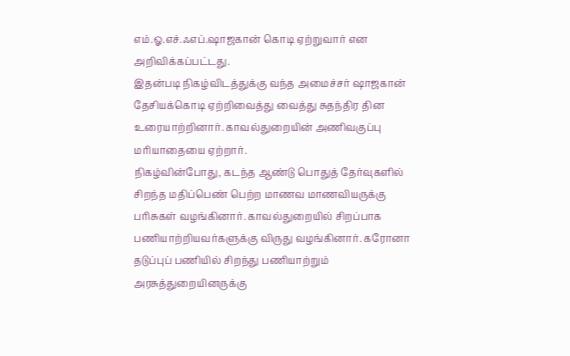எம்.ஓ.எச்.ஃஎப்.ஷாஜகான் கொடி ஏற்றுவார் என அறிவிக்கப்பட்டது.
இதன்படி நிகழ்விடத்துக்கு வந்த அமைச்சர் ஷாஜகான் தேசியக்கொடி ஏற்றிவைத்து வைத்து சுதந்திர தின உரையாற்றினார். காவல்துறையின் அணிவகுப்பு மரியாதையை ஏற்றார்.
நிகழ்வின்போது, கடந்த ஆண்டு பொதுத் தேர்வுகளில் சிறந்த மதிப்பெண் பெற்ற மாணவ மாணவியருக்கு பரிசுகள் வழங்கினார். காவல்துறையில் சிறப்பாக பணியாற்றியவர்களுக்கு விருது வழங்கினார். கரோனா தடுப்புப் பணியில் சிறந்து பணியாற்றும் அரசுத்துறையினருக்கு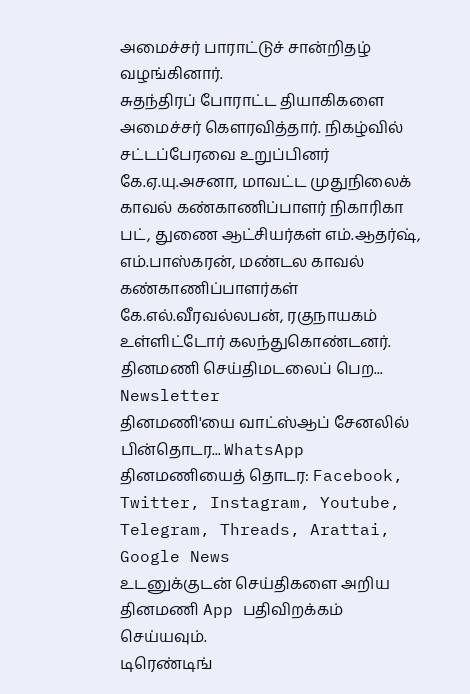அமைச்சர் பாராட்டுச் சான்றிதழ் வழங்கினார்.
சுதந்திரப் போராட்ட தியாகிகளை அமைச்சர் கௌரவித்தார். நிகழ்வில் சட்டப்பேரவை உறுப்பினர் கே.ஏ.யு.அசனா, மாவட்ட முதுநிலைக் காவல் கண்காணிப்பாளர் நிகாரிகா பட், துணை ஆட்சியர்கள் எம்.ஆதர்ஷ், எம்.பாஸ்கரன், மண்டல காவல் கண்காணிப்பாளர்கள் கே.எல்.வீரவல்லபன், ரகுநாயகம் உள்ளிட்டோர் கலந்துகொண்டனர்.
தினமணி செய்திமடலைப் பெற... Newsletter
தினமணி'யை வாட்ஸ்ஆப் சேனலில் பின்தொடர... WhatsApp
தினமணியைத் தொடர: Facebook, Twitter, Instagram, Youtube, Telegram, Threads, Arattai, Google News
உடனுக்குடன் செய்திகளை அறிய தினமணி App பதிவிறக்கம் செய்யவும்.
டிரெண்டிங்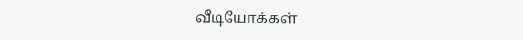வீடியோக்கள்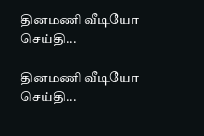தினமணி வீடியோ செய்தி...

தினமணி வீடியோ செய்தி...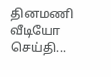தினமணி வீடியோ செய்தி...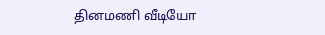தினமணி வீடியோ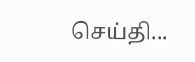செய்தி...